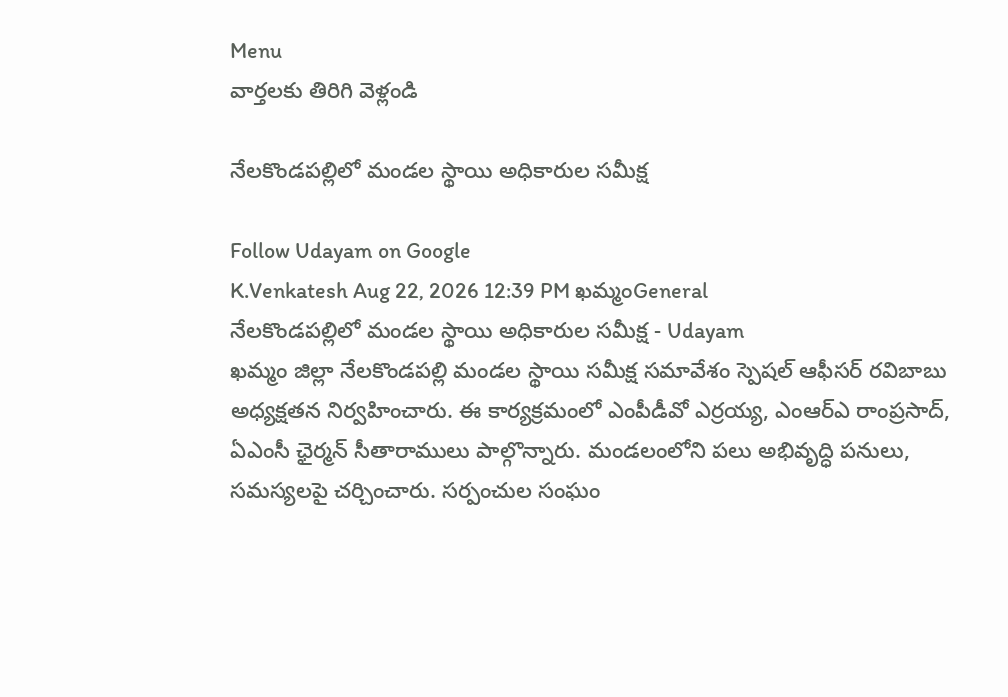Menu
వార్తలకు తిరిగి వెళ్లండి

నేలకొండపల్లిలో మండల స్థాయి అధికారుల సమీక్ష

Follow Udayam on Google
K.Venkatesh Aug 22, 2026 12:39 PM ఖమ్మంGeneral
నేలకొండపల్లిలో మండల స్థాయి అధికారుల సమీక్ష - Udayam
ఖమ్మం జిల్లా నేలకొండపల్లి మండల స్థాయి సమీక్ష సమావేశం స్పెషల్ ఆఫీసర్ రవిబాబు అధ్యక్షతన నిర్వహించారు. ఈ కార్యక్రమంలో ఎంపీడీవో ఎర్రయ్య, ఎంఆర్ఎ రాంప్రసాద్, ఏఎంసీ ఛైర్మన్ సీతారాములు పాల్గొన్నారు. మండలంలోని పలు అభివృద్ధి పనులు, సమస్యలపై చర్చించారు. సర్పంచుల సంఘం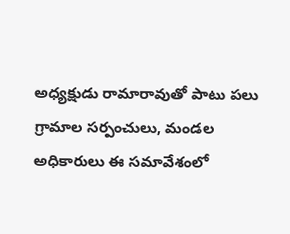అధ్యక్షుడు రామారావుతో పాటు పలు గ్రామాల సర్పంచులు, మండల అధికారులు ఈ సమావేశంలో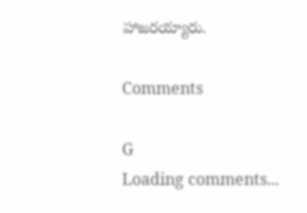హాజరయ్యారు.

Comments

G
Loading comments...